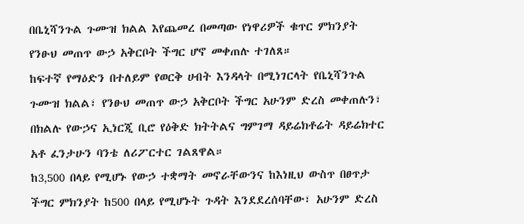በቤኒሻንጉል ጉሙዝ ክልል እየጨመረ በመጣው የነዋሪዎች ቁጥር ምክንያት የንፁህ መጠጥ ውኃ አቅርቦት ችግር ሆኖ መቀጠሉ ተገለጸ።
ከፍተኛ የማዕድን በተለይም የወርቅ ሀብት እንዳላት በሚነገርላት የቤኒሻንጉል ጉሙዝ ክልል፣ የንፁህ መጠጥ ውኃ አቅርቦት ችግር አሁንም ድረስ መቀጠሉን፣ በክልሉ የውኃና ኢነርጂ ቢሮ የዕቅድ ክትትልና ግምገማ ዳይሬክቶሬት ዳይሬክተር አቶ ፈንታሁን ባንቴ ለሪፖርተር ገልጸዋል።
ከ3‚500 በላይ የሚሆኑ የውኃ ተቋማት መኖራቸውንና ከእነዚህ ውስጥ በፀጥታ ችግር ምክንያት ከ500 በላይ የሚሆኑት ጉዳት እንደደረሰባቸው፣ አሁንም ድረስ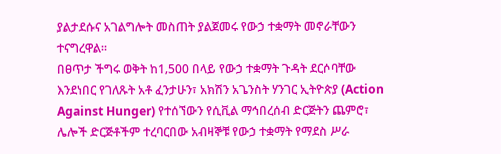ያልታደሱና አገልግሎት መስጠት ያልጀመሩ የውኃ ተቋማት መኖራቸውን ተናግረዋል።
በፀጥታ ችግሩ ወቅት ከ1‚500 በላይ የውኃ ተቋማት ጉዳት ደርሶባቸው እንደነበር የገለጹት አቶ ፈንታሁን፣ አክሽን አጌንስት ሃንገር ኢትዮጵያ (Action Against Hunger) የተሰኘውን የሲቪል ማኅበረሰብ ድርጅትን ጨምሮ፣ ሌሎች ድርጅቶችም ተረባርበው አብዛኞቹ የውኃ ተቋማት የማደስ ሥራ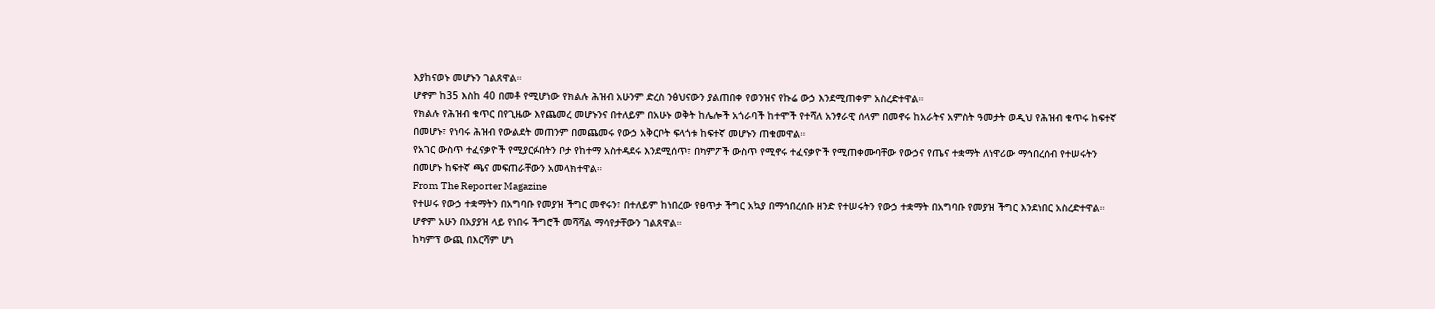እያከናወኑ መሆኑን ገልጸዋል።
ሆኖም ከ35 እስከ 40 በመቶ የሚሆነው የክልሉ ሕዝብ አሁንም ድረስ ንፅህናውን ያልጠበቀ የወንዝና የኩሬ ውኃ እንደሚጠቀም አስረድተዋል።
የክልሉ የሕዝብ ቁጥር በየጊዜው እየጨመረ መሆኑንና በተለይም በአሁኑ ወቅት ከሌሎች አጎራባች ከተሞች የተሻለ አንፃራዊ ሰላም በመኖሩ ከአራትና አምስት ዓመታት ወዲህ የሕዝብ ቁጥሩ ከፍተኛ በመሆኑ፣ የነባሩ ሕዝብ የውልደት መጠንም በመጨመሩ የውኃ አቅርቦት ፍላጎቱ ከፍተኛ መሆኑን ጠቁመዋል።
የአገር ውስጥ ተፈናቃዮች የሚያርፉበትን ቦታ የከተማ አስተዳደሩ እንደሚሰጥ፣ በካምፖች ውስጥ የሚኖሩ ተፈናቃዮች የሚጠቀሙባቸው የውኃና የጤና ተቋማት ለነዋሪው ማኅበረሰብ የተሠሩትን በመሆኑ ከፍተኛ ጫና መፍጠራቸውን አመላክተዋል።
From The Reporter Magazine
የተሠሩ የውኃ ተቋማትን በአግባቡ የመያዝ ችግር መኖሩን፣ በተለይም ከነበረው የፀጥታ ችግር አኳያ በማኅበረሰቡ ዘንድ የተሠሩትን የውኃ ተቋማት በአግባቡ የመያዝ ችግር እንደነበር አስረድተዋል። ሆኖም አሁን በአያያዝ ላይ የነበሩ ችግሮች መሻሻል ማሳየታቸውን ገልጸዋል።
ከካምፕ ውጪ በእርሻም ሆነ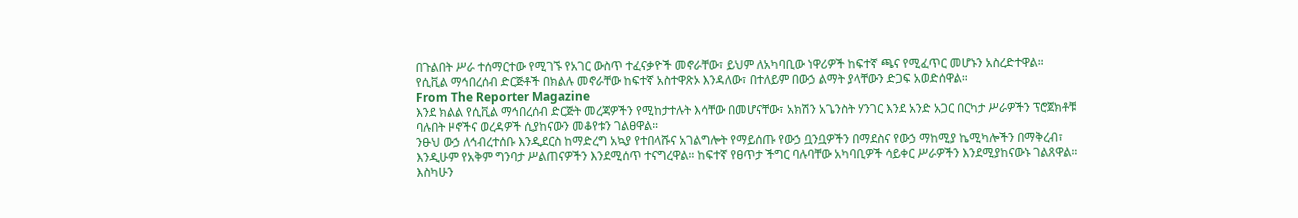በጉልበት ሥራ ተሰማርተው የሚገኙ የአገር ውስጥ ተፈናቃዮች መኖራቸው፣ ይህም ለአካባቢው ነዋሪዎች ከፍተኛ ጫና የሚፈጥር መሆኑን አስረድተዋል።
የሲቪል ማኅበረሰብ ድርጅቶች በክልሉ መኖራቸው ከፍተኛ አስተዋጽኦ እንዳለው፣ በተለይም በውኃ ልማት ያላቸውን ድጋፍ አወድሰዋል።
From The Reporter Magazine
እንደ ክልል የሲቪል ማኅበረሰብ ድርጅት መረጃዎችን የሚከታተሉት እሳቸው በመሆናቸው፣ አክሽን አጌንስት ሃንገር እንደ አንድ አጋር በርካታ ሥራዎችን ፕሮጀክቶቹ ባሉበት ዞኖችና ወረዳዎች ሲያከናውን መቆየቱን ገልፀዋል።
ንፁህ ውኃ ለኅብረተሰቡ እንዲደርስ ከማድረግ አኳያ የተበላሹና አገልግሎት የማይሰጡ የውኃ ቧንቧዎችን በማደስና የውኃ ማከሚያ ኬሚካሎችን በማቅረብ፣ እንዲሁም የአቅም ግንባታ ሥልጠናዎችን እንደሚሰጥ ተናግረዋል። ከፍተኛ የፀጥታ ችግር ባሉባቸው አካባቢዎች ሳይቀር ሥራዎችን እንደሚያከናውኑ ገልጸዋል።
እስካሁን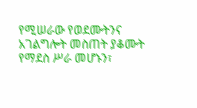የሚሠራው የወደሙትንና አገልግሎት መስጠት ያቆሙት የማደስ ሥራ መሆኑን፣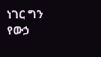ነገር ግን የውኃ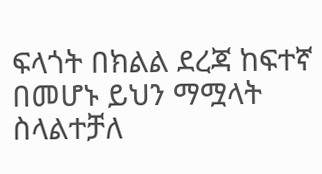ፍላጎት በክልል ደረጃ ከፍተኛ በመሆኑ ይህን ማሟላት ስላልተቻለ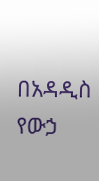በአዳዲስ የውኃ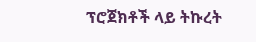ፕሮጀክቶች ላይ ትኩረት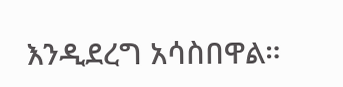እንዲደረግ አሳስበዋል።